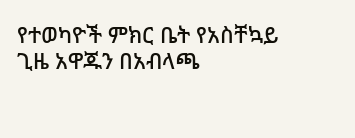የተወካዮች ምክር ቤት የአስቸኳይ ጊዜ አዋጁን በአብላጫ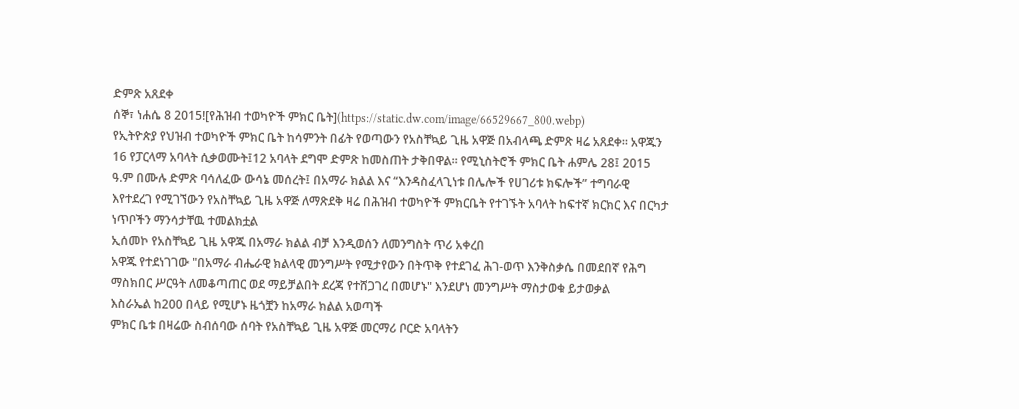ድምጽ አጸደቀ
ሰኞ፣ ነሐሴ 8 2015![የሕዝብ ተወካዮች ምክር ቤት](https://static.dw.com/image/66529667_800.webp)
የኢትዮጵያ የህዝብ ተወካዮች ምክር ቤት ከሳምንት በፊት የወጣውን የአስቸኳይ ጊዜ አዋጅ በአብላጫ ድምጽ ዛሬ አጸደቀ። አዋጁን 16 የፓርላማ አባላት ሲቃወሙት፤12 አባላት ደግሞ ድምጽ ከመስጠት ታቅበዋል። የሚኒስትሮች ምክር ቤት ሐምሌ 28፤ 2015 ዓ.ም በሙሉ ድምጽ ባሳለፈው ውሳኔ መሰረት፤ በአማራ ክልል እና “እንዳስፈላጊነቱ በሌሎች የሀገሪቱ ክፍሎች” ተግባራዊ እየተደረገ የሚገኘውን የአስቸኳይ ጊዜ አዋጅ ለማጽደቅ ዛሬ በሕዝብ ተወካዮች ምክርቤት የተገኙት አባላት ከፍተኛ ክርክር እና በርካታ ነጥቦችን ማንሳታቸዉ ተመልክቷል
ኢሰመኮ የአስቸኳይ ጊዜ አዋጁ በአማራ ክልል ብቻ እንዲወሰን ለመንግስት ጥሪ አቀረበ
አዋጁ የተደነገገው "በአማራ ብሔራዊ ክልላዊ መንግሥት የሚታየውን በትጥቅ የተደገፈ ሕገ-ወጥ እንቅስቃሴ በመደበኛ የሕግ ማስክበር ሥርዓት ለመቆጣጠር ወደ ማይቻልበት ደረጃ የተሸጋገረ በመሆኑ" እንደሆነ መንግሥት ማስታወቁ ይታወቃል
እስራኤል ከ200 በላይ የሚሆኑ ዜጎቿን ከአማራ ክልል አወጣች
ምክር ቤቱ በዛሬው ስብሰባው ሰባት የአስቸኳይ ጊዜ አዋጅ መርማሪ ቦርድ አባላትን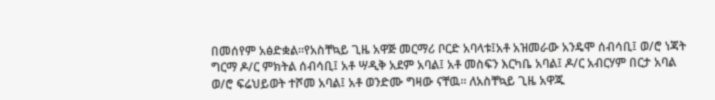በመሰየም አፅድቋል።የአስቸኳይ ጊዜ አዋጅ መርማሪ ቦርድ አባላቱ፤አቶ አዝመራው አንዴሞ ሰብሳቢ፤ ወ/ሮ ነጃት ግርማ ዶ/ር ምክትል ሰብሳቢ፤ አቶ ሣዲቅ አደም አባል፤ አቶ መስፍን እርካቤ አባል፤ ዶ/ር አብርሃም በርታ አባል
ወ/ሮ ፍሬህይወት ተሾመ አባል፤ አቶ ወንድሙ ግዛው ናቸዉ። ለአስቸኳይ ጊዜ አዋጁ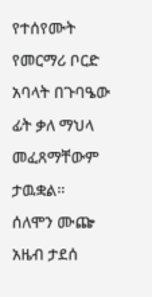የተሰየሙት የመርማሪ ቦርድ አባላት በጉባዔው ፊት ቃለ ማህላ መፈጸማቸውም ታዉቋል።
ሰለሞን ሙጬ
አዜብ ታደሰ